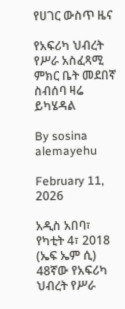የሀገር ውስጥ ዜና

የአፍሪካ ህብረት የሥራ አስፈጻሚ ምክር ቤት መደበኛ ስብሰባ ዛሬ ይካሄዳል

By sosina alemayehu

February 11, 2026

አዲስ አበባ፣ የካቲት 4፣ 2018 (ኤፍ ኤም ሲ) 48ኛው የአፍሪካ ህብረት የሥራ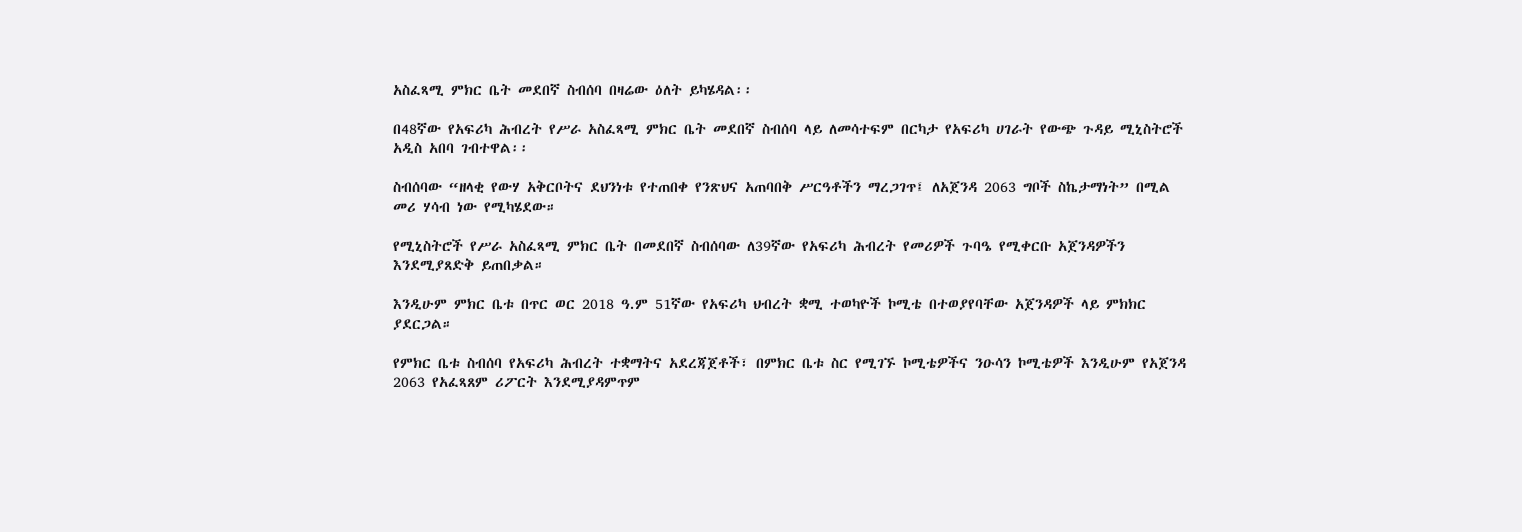አስፈጻሚ ምክር ቤት መደበኛ ስብሰባ በዛሬው ዕለት ይካሄዳል፡፡

በ48ኛው የአፍሪካ ሕብረት የሥራ አስፈጻሚ ምክር ቤት መደበኛ ስብሰባ ላይ ለመሳተፍም በርካታ የአፍሪካ ሀገራት የውጭ ጉዳይ ሚኒስትሮች አዲስ አበባ ገብተዋል፡፡

ስብሰባው “ዘላቂ የውሃ አቅርቦትና ደህንነቱ የተጠበቀ የንጽህና አጠባበቅ ሥርዓቶችን ማረጋገጥ፤ ለአጀንዳ 2063 ግቦች ስኬታማነት” በሚል መሪ ሃሳብ ነው የሚካሄደው።

የሚኒስትሮች የሥራ አስፈጻሚ ምክር ቤት በመደበኛ ስብሰባው ለ39ኛው የአፍሪካ ሕብረት የመሪዎች ጉባዔ የሚቀርቡ አጀንዳዎችን እንደሚያጸድቅ ይጠበቃል።

እንዲሁም ምክር ቤቱ በጥር ወር 2018 ዓ.ም 51ኛው የአፍሪካ ህብረት ቋሚ ተወካዮች ኮሚቴ በተወያየባቸው አጀንዳዎች ላይ ምክክር ያደርጋል።

የምክር ቤቱ ስብሰባ የአፍሪካ ሕብረት ተቋማትና አደረጃጀቶች፣ በምክር ቤቱ ስር የሚገኙ ኮሚቴዎችና ንዑሳን ኮሚቴዎች እንዲሁም የአጀንዳ 2063 የአፈጻጸም ሪፖርት እንደሚያዳምጥም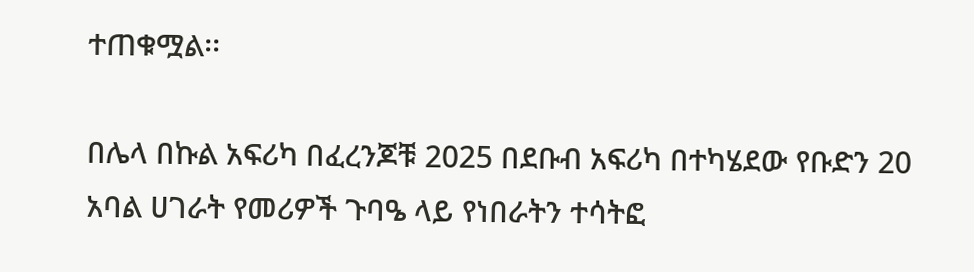ተጠቁሟል፡፡

በሌላ በኩል አፍሪካ በፈረንጆቹ 2025 በደቡብ አፍሪካ በተካሄደው የቡድን 20 አባል ሀገራት የመሪዎች ጉባዔ ላይ የነበራትን ተሳትፎ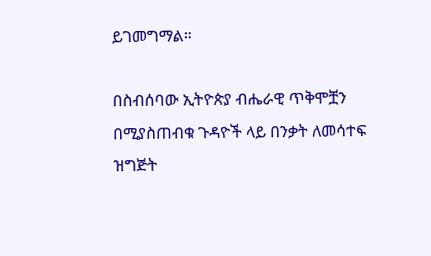ይገመግማል።

በስብሰባው ኢትዮጵያ ብሔራዊ ጥቅሞቿን በሚያስጠብቁ ጉዳዮች ላይ በንቃት ለመሳተፍ ዝግጅት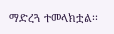ማድረጓ ተመላክቷል፡፡